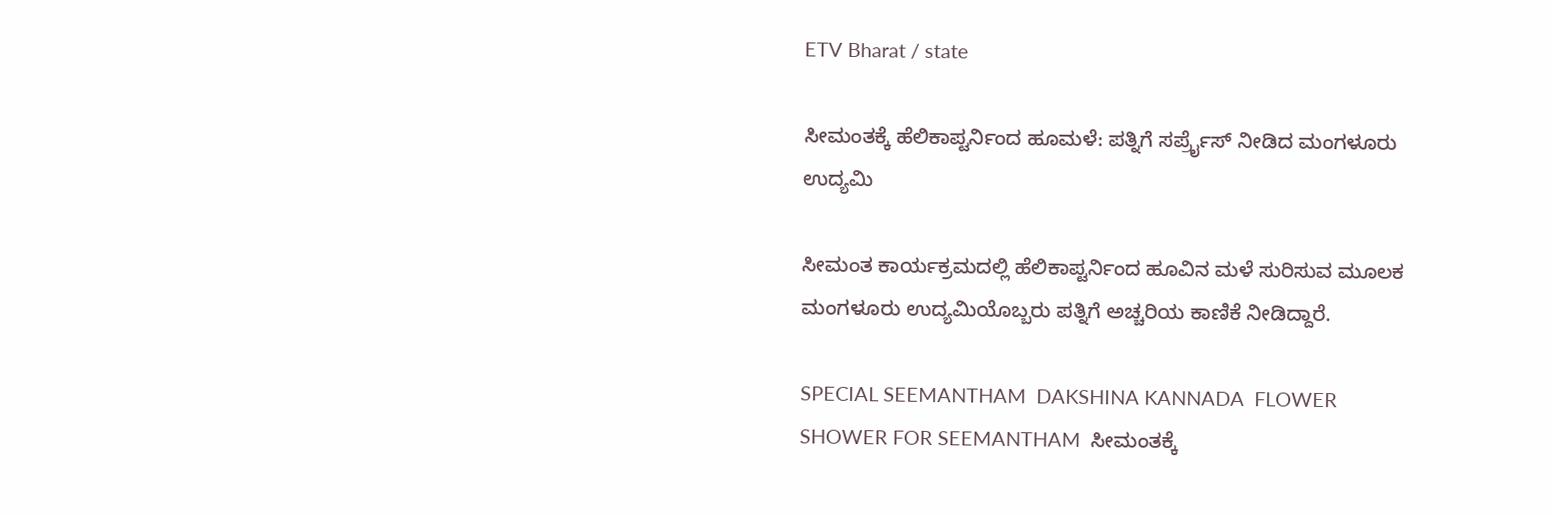ETV Bharat / state

ಸೀಮಂತಕ್ಕೆ ಹೆಲಿಕಾಪ್ಟರ್ನಿಂದ ಹೂಮಳೆ: ಪತ್ನಿಗೆ ಸರ್ಪ್ರೈಸ್ ನೀಡಿದ ಮಂಗಳೂರು ಉದ್ಯಮಿ

ಸೀಮಂತ ಕಾರ್ಯಕ್ರಮದಲ್ಲಿ ಹೆಲಿಕಾಪ್ಟರ್ನಿಂದ ಹೂವಿನ ಮಳೆ ಸುರಿಸುವ ಮೂಲಕ ಮಂಗಳೂರು ಉದ್ಯಮಿಯೊಬ್ಬರು ಪತ್ನಿಗೆ ಅಚ್ಚರಿಯ ಕಾಣಿಕೆ ನೀಡಿದ್ದಾರೆ.

SPECIAL SEEMANTHAM  DAKSHINA KANNADA  FLOWER SHOWER FOR SEEMANTHAM  ಸೀಮಂತಕ್ಕೆ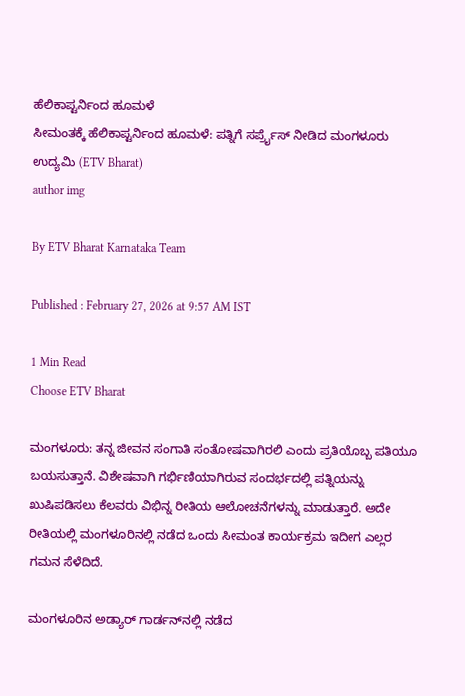ಹೆಲಿಕಾಪ್ಟರ್ನಿಂದ ಹೂಮಳೆ
ಸೀಮಂತಕ್ಕೆ ಹೆಲಿಕಾಪ್ಟರ್ನಿಂದ ಹೂಮಳೆ: ಪತ್ನಿಗೆ ಸರ್ಪ್ರೈಸ್ ನೀಡಿದ ಮಂಗಳೂರು ಉದ್ಯಮಿ (ETV Bharat)
author img

By ETV Bharat Karnataka Team

Published : February 27, 2026 at 9:57 AM IST

1 Min Read
Choose ETV Bharat

ಮಂಗಳೂರು: ತನ್ನ ಜೀವನ ಸಂಗಾತಿ ಸಂತೋಷವಾಗಿರಲಿ ಎಂದು ಪ್ರತಿಯೊಬ್ಬ ಪತಿಯೂ ಬಯಸುತ್ತಾನೆ. ವಿಶೇಷವಾಗಿ ಗರ್ಭಿಣಿಯಾಗಿರುವ ಸಂದರ್ಭದಲ್ಲಿ ಪತ್ನಿಯನ್ನು ಖುಷಿಪಡಿಸಲು ಕೆಲವರು ವಿಭಿನ್ನ ರೀತಿಯ ಆಲೋಚನೆಗಳನ್ನು ಮಾಡುತ್ತಾರೆ. ಅದೇ ರೀತಿಯಲ್ಲಿ ಮಂಗಳೂರಿನಲ್ಲಿ ನಡೆದ ಒಂದು ಸೀಮಂತ ಕಾರ್ಯಕ್ರಮ ಇದೀಗ ಎಲ್ಲರ ಗಮನ ಸೆಳೆದಿದೆ.

ಮಂಗಳೂರಿನ ಅಡ್ಯಾರ್ ಗಾರ್ಡನ್‌ನಲ್ಲಿ ನಡೆದ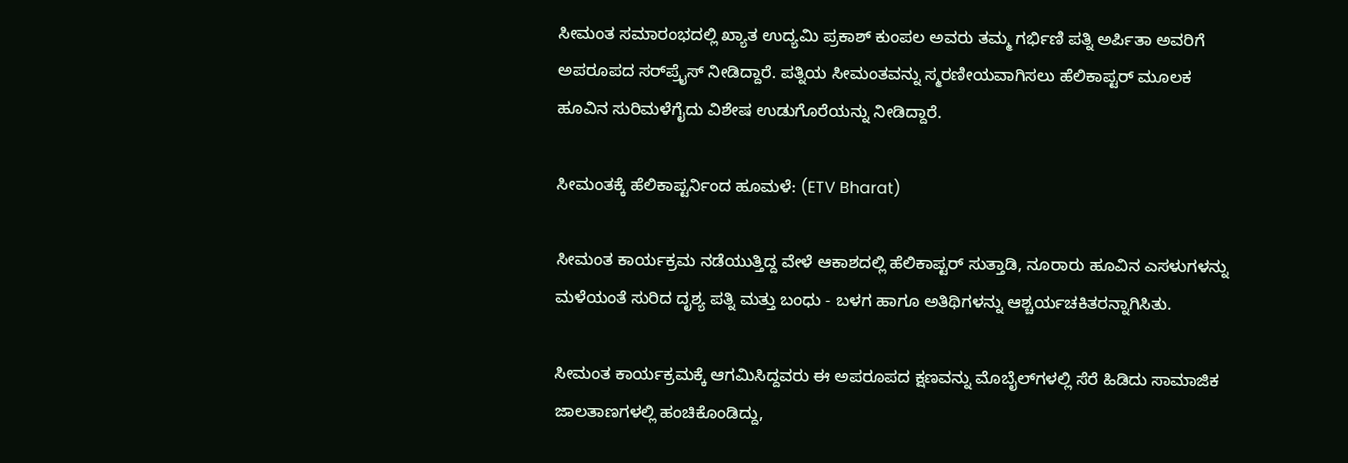ಸೀಮಂತ ಸಮಾರಂಭದಲ್ಲಿ ಖ್ಯಾತ ಉದ್ಯಮಿ ಪ್ರಕಾಶ್ ಕುಂಪಲ ಅವರು ತಮ್ಮ ಗರ್ಭಿಣಿ ಪತ್ನಿ ಅರ್ಪಿತಾ ಅವರಿಗೆ ಅಪರೂಪದ ಸರ್‌ಪ್ರೈಸ್ ನೀಡಿದ್ದಾರೆ. ಪತ್ನಿಯ ಸೀಮಂತವನ್ನು ಸ್ಮರಣೀಯವಾಗಿಸಲು ಹೆಲಿಕಾಪ್ಟರ್ ಮೂಲಕ ಹೂವಿನ ಸುರಿಮಳೆಗೈದು ವಿಶೇಷ ಉಡುಗೊರೆಯನ್ನು ನೀಡಿದ್ದಾರೆ.

ಸೀಮಂತಕ್ಕೆ ಹೆಲಿಕಾಪ್ಟರ್ನಿಂದ ಹೂಮಳೆ: (ETV Bharat)

ಸೀಮಂತ ಕಾರ್ಯಕ್ರಮ ನಡೆಯುತ್ತಿದ್ದ ವೇಳೆ ಆಕಾಶದಲ್ಲಿ ಹೆಲಿಕಾಪ್ಟರ್ ಸುತ್ತಾಡಿ, ನೂರಾರು ಹೂವಿನ ಎಸಳುಗಳನ್ನು ಮಳೆಯಂತೆ ಸುರಿದ ದೃಶ್ಯ ಪತ್ನಿ ಮತ್ತು ಬಂಧು - ಬಳಗ ಹಾಗೂ ಅತಿಥಿಗಳನ್ನು ಆಶ್ಚರ್ಯಚಕಿತರನ್ನಾಗಿಸಿತು.

ಸೀಮಂತ ಕಾರ್ಯಕ್ರಮಕ್ಕೆ ಆಗಮಿಸಿದ್ದವರು ಈ ಅಪರೂಪದ ಕ್ಷಣವನ್ನು ಮೊಬೈಲ್‌ಗಳಲ್ಲಿ ಸೆರೆ ಹಿಡಿದು ಸಾಮಾಜಿಕ ಜಾಲತಾಣಗಳಲ್ಲಿ ಹಂಚಿಕೊಂಡಿದ್ದು,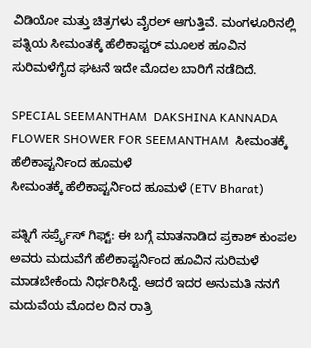ವಿಡಿಯೋ ಮತ್ತು ಚಿತ್ರಗಳು ವೈರಲ್ ಆಗುತ್ತಿವೆ. ಮಂಗಳೂರಿನಲ್ಲಿ ಪತ್ನಿಯ ಸೀಮಂತಕ್ಕೆ ಹೆಲಿಕಾಪ್ಟರ್ ಮೂಲಕ ಹೂವಿನ ಸುರಿಮಳೆಗೈದ ಘಟನೆ ಇದೇ ಮೊದಲ ಬಾರಿಗೆ ನಡೆದಿದೆ.

SPECIAL SEEMANTHAM  DAKSHINA KANNADA  FLOWER SHOWER FOR SEEMANTHAM  ಸೀಮಂತಕ್ಕೆ ಹೆಲಿಕಾಪ್ಟರ್ನಿಂದ ಹೂಮಳೆ
ಸೀಮಂತಕ್ಕೆ ಹೆಲಿಕಾಪ್ಟರ್ನಿಂದ ಹೂಮಳೆ (ETV Bharat)

ಪತ್ನಿಗೆ ಸರ್ಪ್ರೈಸ್ ಗಿಫ್ಟ್: ಈ ಬಗ್ಗೆ ಮಾತನಾಡಿದ ಪ್ರಕಾಶ್ ಕುಂಪಲ ಅವರು ಮದುವೆಗೆ ಹೆಲಿಕಾಪ್ಟರ್ನಿಂದ ಹೂವಿನ ಸುರಿಮಳೆ ಮಾಡಬೇಕೆಂದು ನಿರ್ಧರಿಸಿದ್ದೆ. ಆದರೆ ಇದರ ಅನುಮತಿ ನನಗೆ ಮದುವೆಯ ಮೊದಲ ದಿನ ರಾತ್ರಿ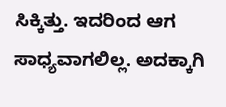ಸಿಕ್ಕಿತ್ತು. ಇದರಿಂದ ಆಗ ಸಾಧ್ಯವಾಗಲಿಲ್ಲ. ಅದಕ್ಕಾಗಿ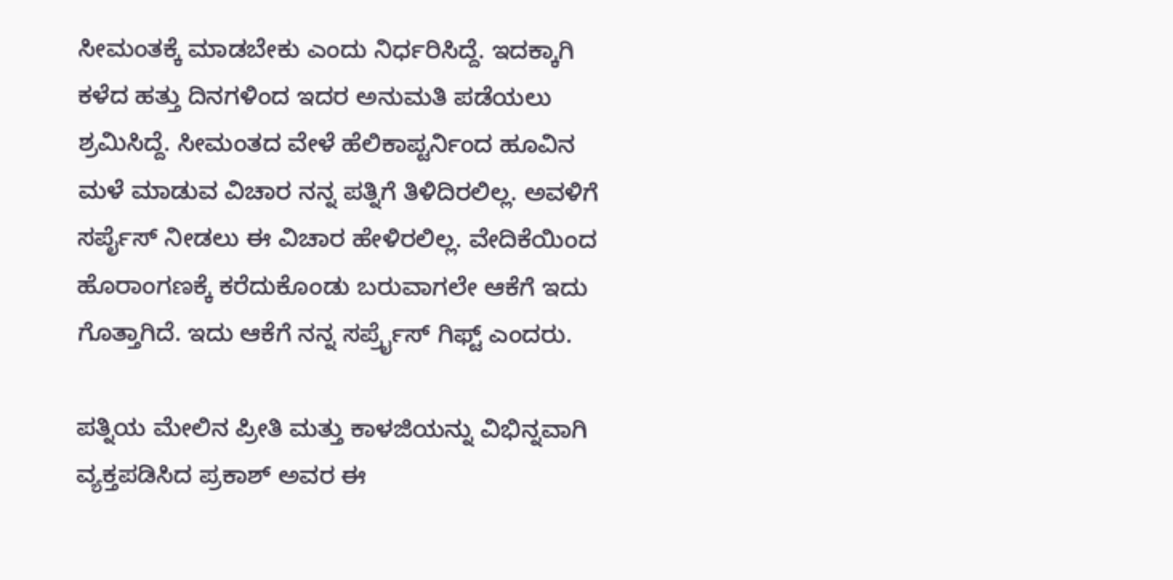ಸೀಮಂತಕ್ಕೆ ಮಾಡಬೇಕು ಎಂದು ನಿರ್ಧರಿಸಿದ್ದೆ. ಇದಕ್ಕಾಗಿ ಕಳೆದ ಹತ್ತು ದಿನಗಳಿಂದ ಇದರ ಅನುಮತಿ ಪಡೆಯಲು ಶ್ರಮಿಸಿದ್ದೆ. ಸೀಮಂತದ ವೇಳೆ ಹೆಲಿಕಾಪ್ಟರ್ನಿಂದ ಹೂವಿನ ಮಳೆ ಮಾಡುವ ವಿಚಾರ ನನ್ನ ಪತ್ನಿಗೆ ತಿಳಿದಿರಲಿಲ್ಲ. ಅವಳಿಗೆ ಸರ್ಪೈಸ್ ನೀಡಲು ಈ ವಿಚಾರ ಹೇಳಿರಲಿಲ್ಲ. ವೇದಿಕೆಯಿಂದ ಹೊರಾಂಗಣಕ್ಕೆ ಕರೆದುಕೊಂಡು ಬರುವಾಗಲೇ ಆಕೆಗೆ ಇದು ಗೊತ್ತಾಗಿದೆ. ಇದು ಆಕೆಗೆ ನನ್ನ ಸರ್ಪ್ರೈಸ್ ಗಿಫ್ಟ್ ಎಂದರು.

ಪತ್ನಿಯ ಮೇಲಿನ ಪ್ರೀತಿ ಮತ್ತು ಕಾಳಜಿಯನ್ನು ವಿಭಿನ್ನವಾಗಿ ವ್ಯಕ್ತಪಡಿಸಿದ ಪ್ರಕಾಶ್ ಅವರ ಈ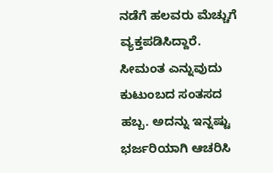ನಡೆಗೆ ಹಲವರು ಮೆಚ್ಚುಗೆ ವ್ಯಕ್ತಪಡಿಸಿದ್ದಾರೆ. ಸೀಮಂತ ಎನ್ನುವುದು ಕುಟುಂಬದ ಸಂತಸದ ಹಬ್ಬ. ಅದನ್ನು ಇನ್ನಷ್ಟು ಭರ್ಜರಿಯಾಗಿ ಆಚರಿಸಿ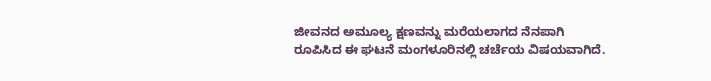ಜೀವನದ ಅಮೂಲ್ಯ ಕ್ಷಣವನ್ನು ಮರೆಯಲಾಗದ ನೆನಪಾಗಿ ರೂಪಿಸಿದ ಈ ಘಟನೆ ಮಂಗಳೂರಿನಲ್ಲಿ ಚರ್ಚೆಯ ವಿಷಯವಾಗಿದೆ.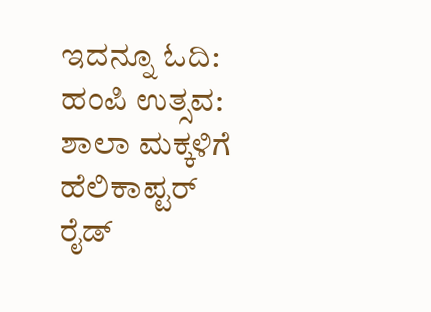ಇದನ್ನೂ ಓದಿ: ಹಂಪಿ ಉತ್ಸವ: ಶಾಲಾ ಮಕ್ಕಳಿಗೆ ಹೆಲಿಕಾಪ್ಟರ್ ರೈಡ್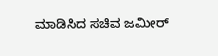ಮಾಡಿಸಿದ ಸಚಿವ ಜಮೀರ್